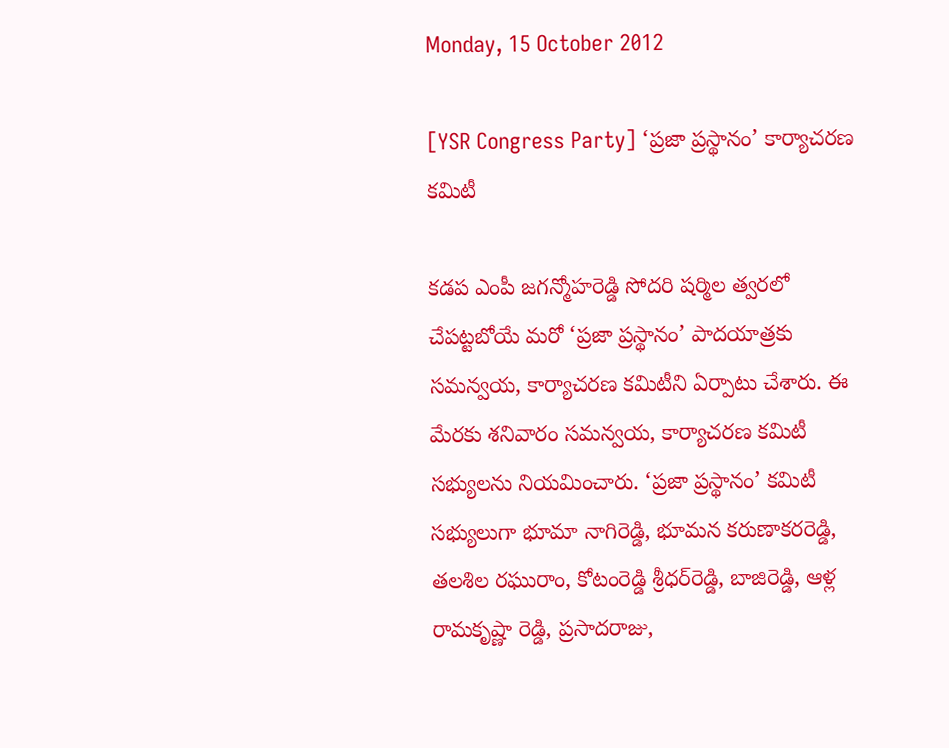Monday, 15 October 2012

[YSR Congress Party] ‘ప్రజా ప్రస్థానం’ కార్యాచరణ కమిటీ

కడప ఎంపీ జగన్మోహరెడ్డి సోదరి షర్మిల త్వరలో చేపట్టబోయే మరో ‘ప్రజా ప్రస్థానం’ పాదయాత్రకు సమన్వయ, కార్యాచరణ కమిటీని ఏర్పాటు చేశారు. ఈ మేరకు శనివారం సమన్వయ, కార్యాచరణ కమిటీ సభ్యులను నియమించారు. ‘ప్రజా ప్రస్థానం’ కమిటీ సభ్యులుగా భూమా నాగిరెడ్డి, భూమన కరుణాకరరెడ్డి, తలశిల రఘురాం, కోటంరెడ్డి శ్రీధర్‌రెడ్డి, బాజిరెడ్డి, ఆళ్ల రామకృష్ణా రెడ్డి, ప్రసాదరాజు,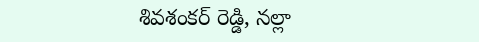శివశంకర్ రెడ్డి, నల్లా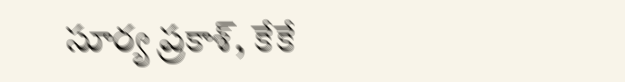సూర్య ప్రకాశ్, కేకే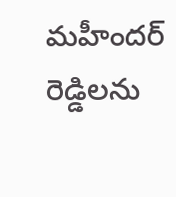మహీందర్ రెడ్డిలను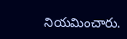నియమించారు.